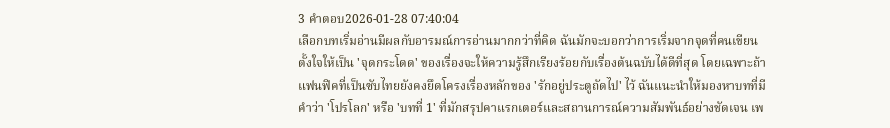3 คำตอบ2026-01-28 07:40:04
เลือกบทเริ่มอ่านมีผลกับอารมณ์การอ่านมากกว่าที่คิด ฉันมักจะบอกว่าการเริ่มจากจุดที่คนเขียนตั้งใจให้เป็น 'จุดกระโดด' ของเรื่องจะให้ความรู้สึกเรียงร้อยกับเรื่องต้นฉบับได้ดีที่สุด โดยเฉพาะถ้าแฟนฟิคที่เป็นซับไทยยังคงยึดโครงเรื่องหลักของ 'รักอยู่ประตูถัดไป' ไว้ ฉันแนะนำให้มองหาบทที่มีคำว่า 'โปรโลก' หรือ 'บทที่ 1' ที่มักสรุปคาแรกเตอร์และสถานการณ์ความสัมพันธ์อย่างชัดเจน เพ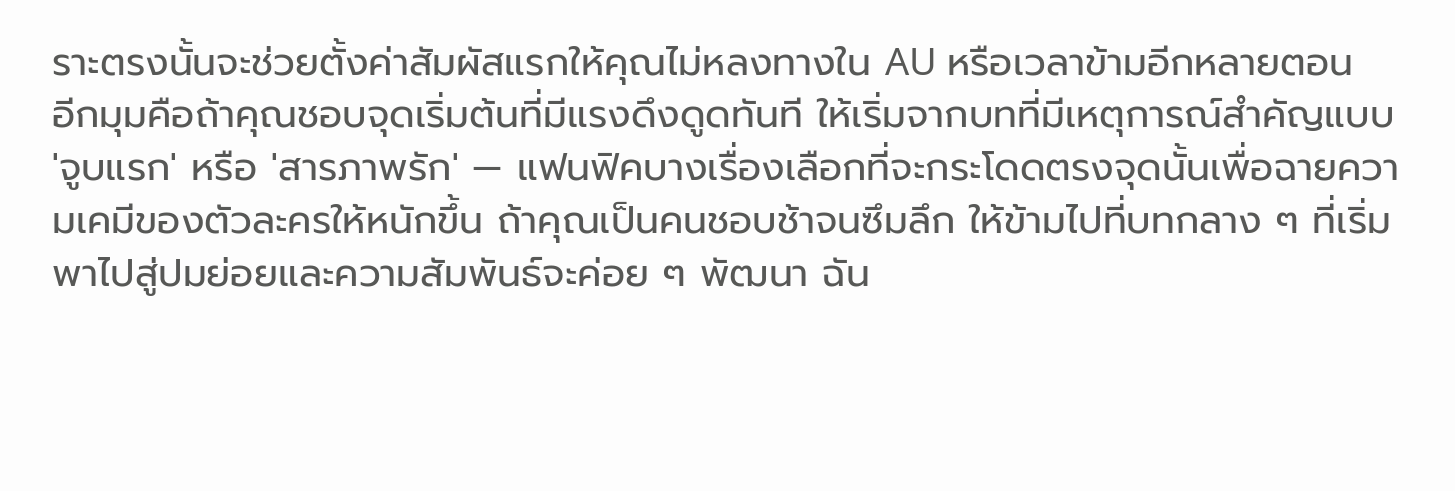ราะตรงนั้นจะช่วยตั้งค่าสัมผัสแรกให้คุณไม่หลงทางใน AU หรือเวลาข้ามอีกหลายตอน
อีกมุมคือถ้าคุณชอบจุดเริ่มต้นที่มีแรงดึงดูดทันที ให้เริ่มจากบทที่มีเหตุการณ์สำคัญแบบ 'จูบแรก' หรือ 'สารภาพรัก' — แฟนฟิคบางเรื่องเลือกที่จะกระโดดตรงจุดนั้นเพื่อฉายความเคมีของตัวละครให้หนักขึ้น ถ้าคุณเป็นคนชอบช้าจนซึมลึก ให้ข้ามไปที่บทกลาง ๆ ที่เริ่มพาไปสู่ปมย่อยและความสัมพันธ์จะค่อย ๆ พัฒนา ฉัน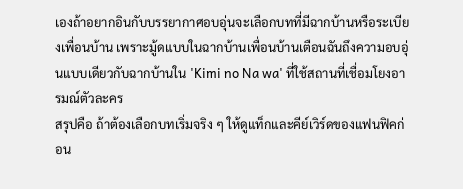เองถ้าอยากอินกับบรรยากาศอบอุ่นจะเลือกบทที่มีฉากบ้านหรือระเบียงเพื่อนบ้าน เพราะมู้ดแบบในฉากบ้านเพื่อนบ้านเตือนฉันถึงความอบอุ่นแบบเดียวกับฉากบ้านใน 'Kimi no Na wa' ที่ใช้สถานที่เชื่อมโยงอารมณ์ตัวละคร
สรุปคือ ถ้าต้องเลือกบทเริ่มจริง ๆ ให้ดูแท็กและคีย์เวิร์ดของแฟนฟิคก่อน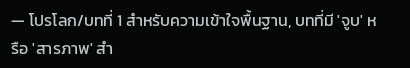— โปรโลก/บทที่ 1 สำหรับความเข้าใจพื้นฐาน, บทที่มี 'จูบ' หรือ 'สารภาพ' สำ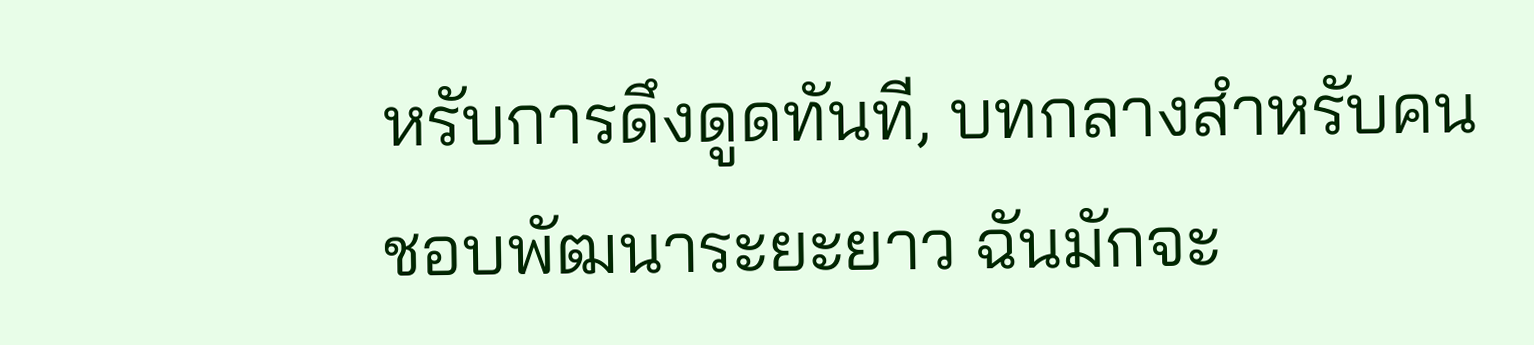หรับการดึงดูดทันที, บทกลางสำหรับคนชอบพัฒนาระยะยาว ฉันมักจะ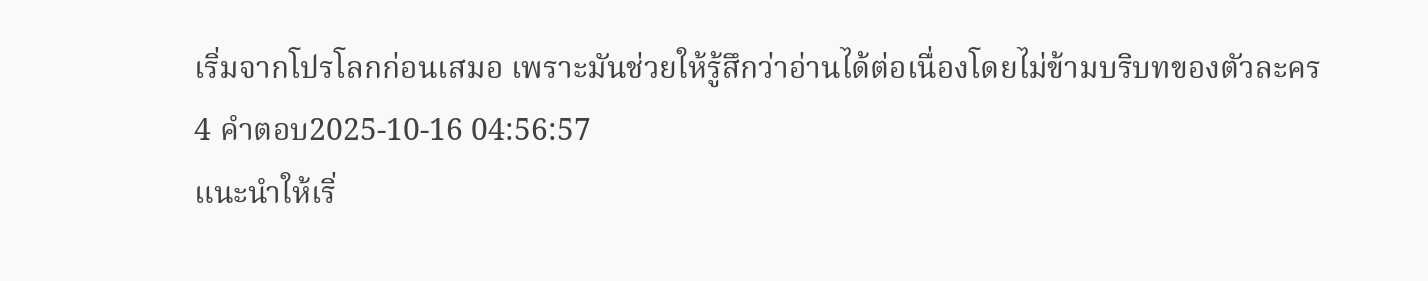เริ่มจากโปรโลกก่อนเสมอ เพราะมันช่วยให้รู้สึกว่าอ่านได้ต่อเนื่องโดยไม่ข้ามบริบทของตัวละคร
4 คำตอบ2025-10-16 04:56:57
แนะนำให้เริ่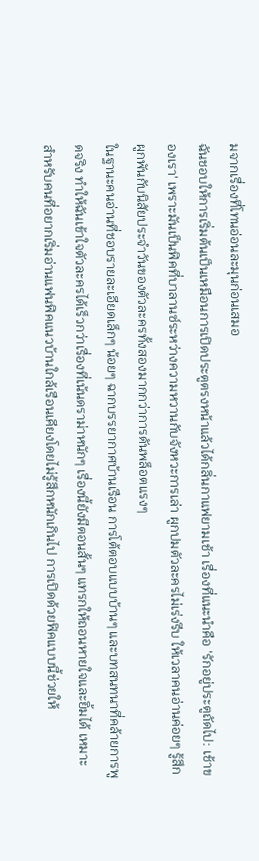มจากเรื่องที่โทนอ่อนละมุนก่อนเสมอ
ฉันชอบให้การเริ่มต้นเป็นเหมือนการเปิดประตูตรงหน้าแล้วได้กลิ่นกาแฟยามเช้า เรื่องที่แนะนำคือ 'รักอยู่ประตูถัดไป: เช้าของเรา' เพราะมันเป็นฟิคที่บาลานซ์ระหว่างความหวานกับจังหวะการเล่า ผูกปมตัวละครไม่เร่งรีบ ให้เวลาคนอ่านค่อยๆ รู้สึกผูกพันกับนิสัยประจำวันของตัวละครทั้งสองมากกว่าการดันพล็อตแรงๆ
ในฐานะคนอ่านที่ชอบรายละเอียดเล็กๆ น้อยๆ ฉากบรรยากาศบ้านเรือน การโต้ตอบแบบบ้านๆ และบทสนทนาที่คล้ายการพูดจริง ทำให้ฉันเข้าใจตัวละครได้เร็วกว่าเรื่องที่เน้นดราม่าหนักๆ เรื่องนี้ยังมีตอนสั้นๆ แทรกให้ถอนหายใจและยิ้มได้ เหมาะสำหรับคนที่อยากเริ่มอ่านแฟนฟิคแนวบ้านใกล้เรือนเคียงโดยไม่รู้สึกหนักเกินไป การเปิดด้วยฟิคแบบนี้ช่วยให้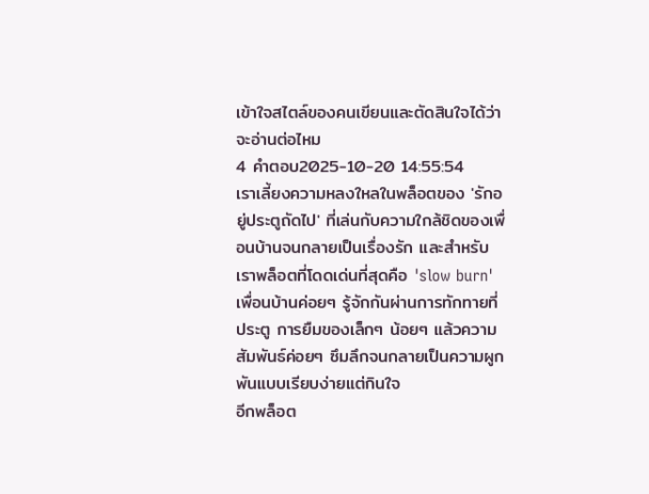เข้าใจสไตล์ของคนเขียนและตัดสินใจได้ว่าจะอ่านต่อไหม
4 คำตอบ2025-10-20 14:55:54
เราเลี้ยงความหลงใหลในพล็อตของ 'รักอยู่ประตูถัดไป' ที่เล่นกับความใกล้ชิดของเพื่อนบ้านจนกลายเป็นเรื่องรัก และสำหรับเราพล็อตที่โดดเด่นที่สุดคือ 'slow burn' เพื่อนบ้านค่อยๆ รู้จักกันผ่านการทักทายที่ประตู การยืมของเล็กๆ น้อยๆ แล้วความสัมพันธ์ค่อยๆ ซึมลึกจนกลายเป็นความผูกพันแบบเรียบง่ายแต่กินใจ
อีกพล็อต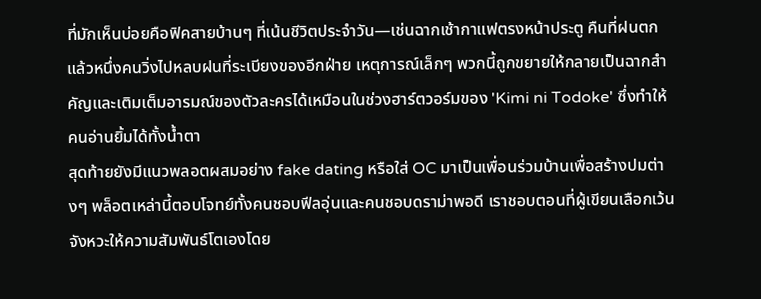ที่มักเห็นบ่อยคือฟิคสายบ้านๆ ที่เน้นชีวิตประจำวัน—เช่นฉากเช้ากาแฟตรงหน้าประตู คืนที่ฝนตกแล้วหนึ่งคนวิ่งไปหลบฝนที่ระเบียงของอีกฝ่าย เหตุการณ์เล็กๆ พวกนี้ถูกขยายให้กลายเป็นฉากสำคัญและเติมเต็มอารมณ์ของตัวละครได้เหมือนในช่วงฮาร์ตวอร์มของ 'Kimi ni Todoke' ซึ่งทำให้คนอ่านยิ้มได้ทั้งน้ำตา
สุดท้ายยังมีแนวพลอตผสมอย่าง fake dating หรือใส่ OC มาเป็นเพื่อนร่วมบ้านเพื่อสร้างปมต่างๆ พล็อตเหล่านี้ตอบโจทย์ทั้งคนชอบฟีลอุ่นและคนชอบดราม่าพอดี เราชอบตอนที่ผู้เขียนเลือกเว้นจังหวะให้ความสัมพันธ์โตเองโดย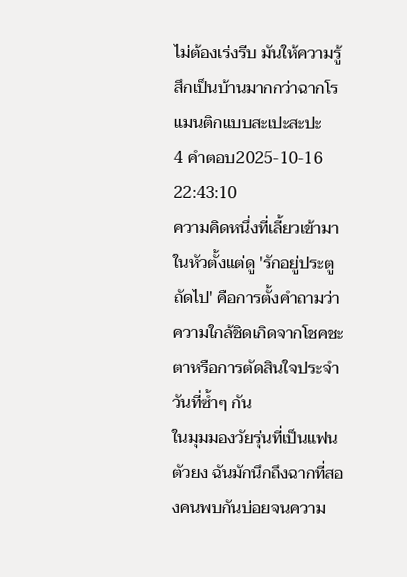ไม่ต้องเร่งรีบ มันให้ความรู้สึกเป็นบ้านมากกว่าฉากโรแมนติกแบบสะเปะสะปะ
4 คำตอบ2025-10-16 22:43:10
ความคิดหนึ่งที่เลี้ยวเข้ามาในหัวตั้งแต่ดู 'รักอยู่ประตูถัดไป' คือการตั้งคำถามว่าความใกล้ชิดเกิดจากโชคชะตาหรือการตัดสินใจประจำวันที่ซ้ำๆ กัน
ในมุมมองวัยรุ่นที่เป็นแฟนตัวยง ฉันมักนึกถึงฉากที่สองคนพบกันบ่อยจนความ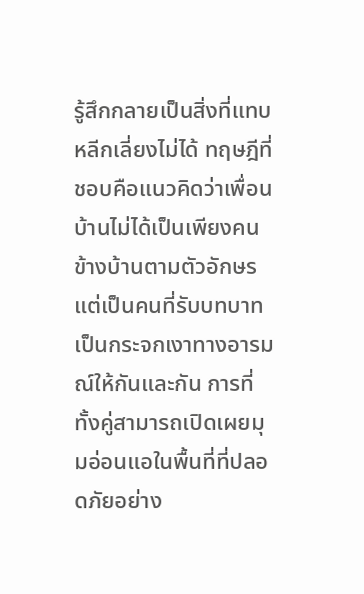รู้สึกกลายเป็นสิ่งที่แทบหลีกเลี่ยงไม่ได้ ทฤษฎีที่ชอบคือแนวคิดว่าเพื่อนบ้านไม่ได้เป็นเพียงคนข้างบ้านตามตัวอักษร แต่เป็นคนที่รับบทบาทเป็นกระจกเงาทางอารมณ์ให้กันและกัน การที่ทั้งคู่สามารถเปิดเผยมุมอ่อนแอในพื้นที่ที่ปลอดภัยอย่าง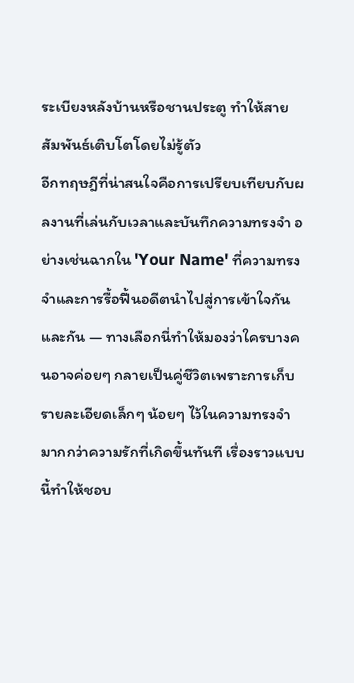ระเบียงหลังบ้านหรือชานประตู ทำให้สายสัมพันธ์เติบโตโดยไม่รู้ตัว
อีกทฤษฎีที่น่าสนใจคือการเปรียบเทียบกับผลงานที่เล่นกับเวลาและบันทึกความทรงจำ อย่างเช่นฉากใน 'Your Name' ที่ความทรงจำและการรื้อฟื้นอดีตนำไปสู่การเข้าใจกันและกัน — ทางเลือกนี่ทำให้มองว่าใครบางคนอาจค่อยๆ กลายเป็นคู่ชีวิตเพราะการเก็บรายละเอียดเล็กๆ น้อยๆ ไว้ในความทรงจำมากกว่าความรักที่เกิดขึ้นทันที เรื่องราวแบบนี้ทำให้ชอบ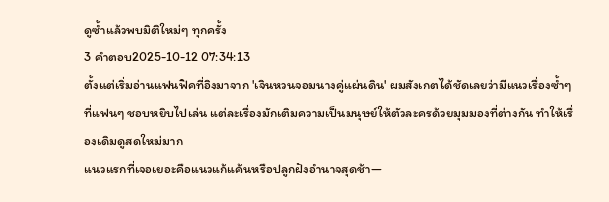ดูซ้ำแล้วพบมิติใหม่ๆ ทุกครั้ง
3 คำตอบ2025-10-12 07:34:13
ตั้งแต่เริ่มอ่านแฟนฟิคที่อิงมาจาก 'เจินหวนจอมนางคู่แผ่นดิน' ผมสังเกตได้ชัดเลยว่ามีแนวเรื่องซ้ำๆ ที่แฟนๆ ชอบหยิบไปเล่น แต่ละเรื่องมักเติมความเป็นมนุษย์ให้ตัวละครด้วยมุมมองที่ต่างกัน ทำให้เรื่องเดิมดูสดใหม่มาก
แนวแรกที่เจอเยอะคือแนวแก้แค้นหรือปลูกฝังอำนาจสุดช้า—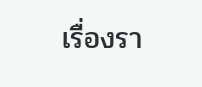เรื่องรา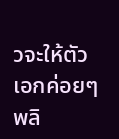วจะให้ตัวเอกค่อยๆ พลิ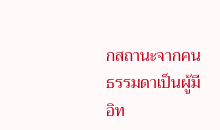กสถานะจากคนธรรมดาเป็นผู้มีอิท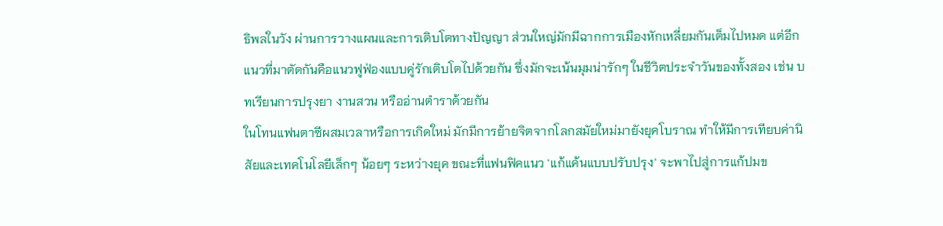ธิพลในวัง ผ่านการวางแผนและการเติบโตทางปัญญา ส่วนใหญ่มักมีฉากการเมืองหักเหลี่ยมกันเต็มไปหมด แต่อีกแนวที่มาตัดกันคือแนวฟูฟ่องแบบคู่รักเติบโตไปด้วยกัน ซึ่งมักจะเน้นมุมน่ารักๆ ในชีวิตประจำวันของทั้งสอง เช่น บทเรียนการปรุงยา งานสวน หรืออ่านตำราด้วยกัน
ในโทนแฟนตาซีผสมเวลาหรือการเกิดใหม่ มักมีการย้ายจิตจากโลกสมัยใหม่มายังยุคโบราณ ทำให้มีการเทียบค่านิสัยและเทคโนโลยีเล็กๆ น้อยๆ ระหว่างยุค ขณะที่แฟนฟิคแนว 'แก้แค้นแบบปรับปรุง' จะพาไปสู่การแก้ปมข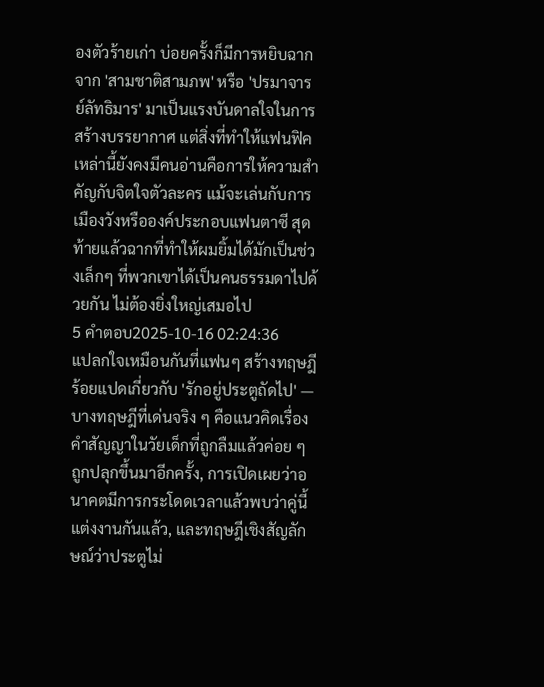องตัวร้ายเก่า บ่อยครั้งก็มีการหยิบฉากจาก 'สามชาติสามภพ' หรือ 'ปรมาจารย์ลัทธิมาร' มาเป็นแรงบันดาลใจในการสร้างบรรยากาศ แต่สิ่งที่ทำให้แฟนฟิคเหล่านี้ยังคงมีคนอ่านคือการให้ความสำคัญกับจิตใจตัวละคร แม้จะเล่นกับการเมืองวังหรือองค์ประกอบแฟนตาซี สุดท้ายแล้วฉากที่ทำให้ผมยิ้มได้มักเป็นช่วงเล็กๆ ที่พวกเขาได้เป็นคนธรรมดาไปด้วยกัน ไม่ต้องยิ่งใหญ่เสมอไป
5 คำตอบ2025-10-16 02:24:36
แปลกใจเหมือนกันที่แฟนๆ สร้างทฤษฎีร้อยแปดเกี่ยวกับ 'รักอยู่ประตูถัดไป' — บางทฤษฎีที่เด่นจริง ๆ คือแนวคิดเรื่องคำสัญญาในวัยเด็กที่ถูกลืมแล้วค่อย ๆ ถูกปลุกขึ้นมาอีกครั้ง, การเปิดเผยว่าอนาคตมีการกระโดดเวลาแล้วพบว่าคู่นี้แต่งงานกันแล้ว, และทฤษฎีเชิงสัญลักษณ์ว่าประตูไม่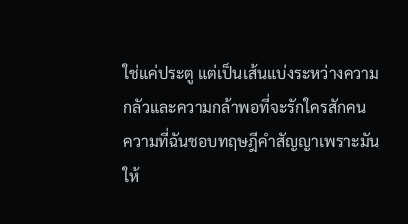ใช่แค่ประตู แต่เป็นเส้นแบ่งระหว่างความกลัวและความกล้าพอที่จะรักใครสักคน
ความที่ฉันชอบทฤษฎีคำสัญญาเพราะมันให้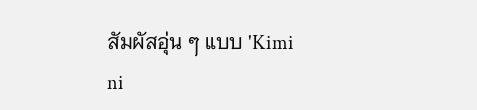สัมผัสอุ่น ๆ แบบ 'Kimi ni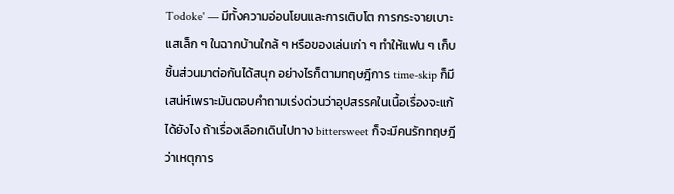Todoke' — มีทั้งความอ่อนโยนและการเติบโต การกระจายเบาะแสเล็ก ๆ ในฉากบ้านใกล้ ๆ หรือของเล่นเก่า ๆ ทำให้แฟน ๆ เก็บชิ้นส่วนมาต่อกันได้สนุก อย่างไรก็ตามทฤษฎีการ time-skip ก็มีเสน่ห์เพราะมันตอบคำถามเร่งด่วนว่าอุปสรรคในเนื้อเรื่องจะแก้ได้ยังไง ถ้าเรื่องเลือกเดินไปทาง bittersweet ก็จะมีคนรักทฤษฎีว่าเหตุการ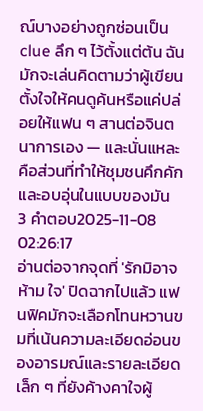ณ์บางอย่างถูกซ่อนเป็น clue ลึก ๆ ไว้ตั้งแต่ต้น ฉันมักจะเล่นคิดตามว่าผู้เขียนตั้งใจให้คนดูค้นหรือแค่ปล่อยให้แฟน ๆ สานต่อจินตนาการเอง — และนั่นแหละคือส่วนที่ทำให้ชุมชนคึกคักและอบอุ่นในแบบของมัน
3 คำตอบ2025-11-08 02:26:17
อ่านต่อจากจุดที่ 'รักมิอาจ ห้าม ใจ' ปิดฉากไปแล้ว แฟนฟิคมักจะเลือกโทนหวานขมที่เน้นความละเอียดอ่อนของอารมณ์และรายละเอียดเล็ก ๆ ที่ยังค้างคาใจผู้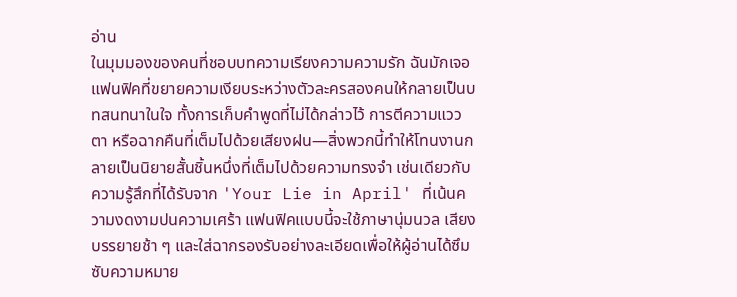อ่าน
ในมุมมองของคนที่ชอบบทความเรียงความความรัก ฉันมักเจอแฟนฟิคที่ขยายความเงียบระหว่างตัวละครสองคนให้กลายเป็นบทสนทนาในใจ ทั้งการเก็บคำพูดที่ไม่ได้กล่าวไว้ การตีความแววตา หรือฉากคืนที่เต็มไปด้วยเสียงฝน—สิ่งพวกนี้ทำให้โทนงานกลายเป็นนิยายสั้นชิ้นหนึ่งที่เต็มไปด้วยความทรงจำ เช่นเดียวกับความรู้สึกที่ได้รับจาก 'Your Lie in April' ที่เน้นความงดงามปนความเศร้า แฟนฟิคแบบนี้จะใช้ภาษานุ่มนวล เสียงบรรยายช้า ๆ และใส่ฉากรองรับอย่างละเอียดเพื่อให้ผู้อ่านได้ซึมซับความหมาย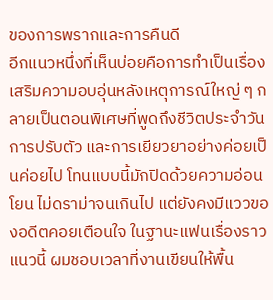ของการพรากและการคืนดี
อีกแนวหนึ่งที่เห็นบ่อยคือการทำเป็นเรื่องเสริมความอบอุ่นหลังเหตุการณ์ใหญ่ ๆ กลายเป็นตอนพิเศษที่พูดถึงชีวิตประจำวัน การปรับตัว และการเยียวยาอย่างค่อยเป็นค่อยไป โทนแบบนี้มักปิดด้วยความอ่อนโยน ไม่ดราม่าจนเกินไป แต่ยังคงมีแววของอดีตคอยเตือนใจ ในฐานะแฟนเรื่องราวแนวนี้ ผมชอบเวลาที่งานเขียนให้พื้น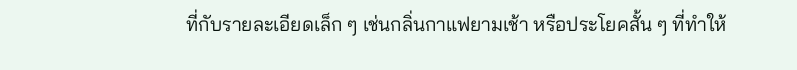ที่กับรายละเอียดเล็ก ๆ เช่นกลิ่นกาแฟยามเช้า หรือประโยคสั้น ๆ ที่ทำให้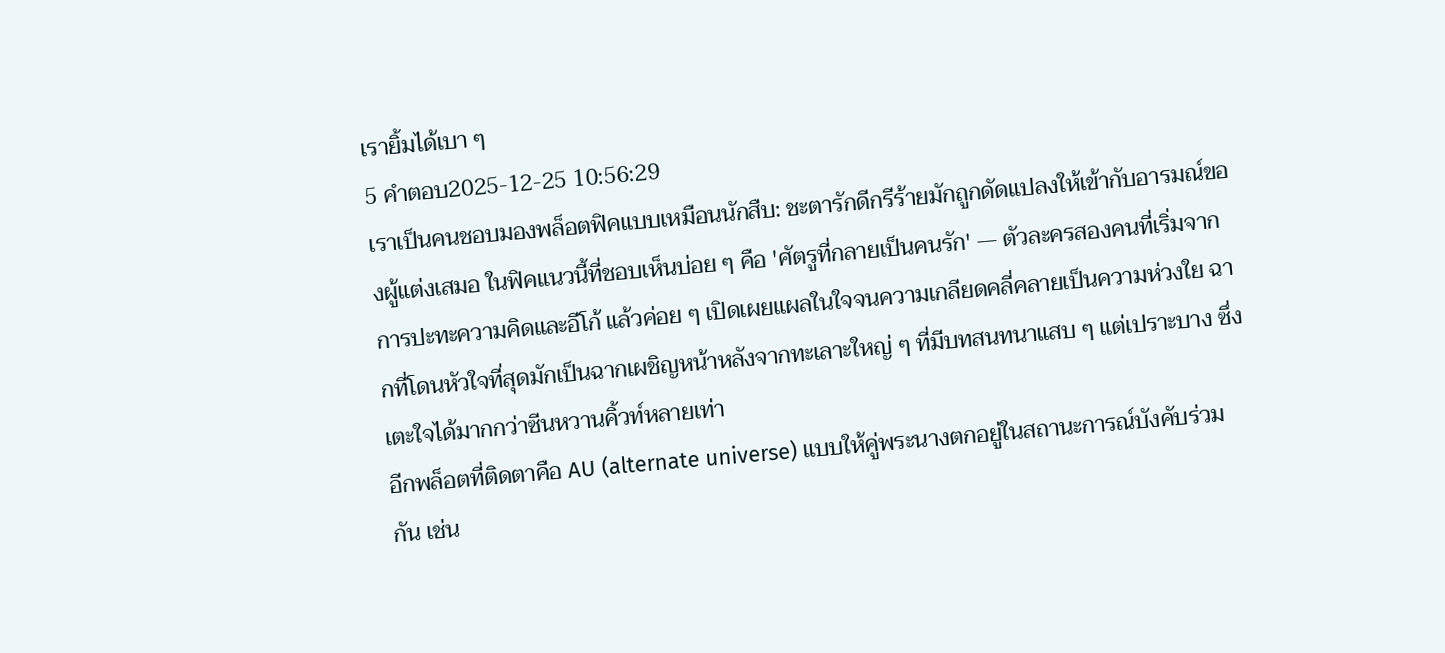เรายิ้มได้เบา ๆ
5 คำตอบ2025-12-25 10:56:29
เราเป็นคนชอบมองพล็อตฟิคแบบเหมือนนักสืบ: ชะตารักดีกรีร้ายมักถูกดัดแปลงให้เข้ากับอารมณ์ของผู้แต่งเสมอ ในฟิคแนวนี้ที่ชอบเห็นบ่อย ๆ คือ 'ศัตรูที่กลายเป็นคนรัก' — ตัวละครสองคนที่เริ่มจากการปะทะความคิดและอีโก้ แล้วค่อย ๆ เปิดเผยแผลในใจจนความเกลียดคลี่คลายเป็นความห่วงใย ฉากที่โดนหัวใจที่สุดมักเป็นฉากเผชิญหน้าหลังจากทะเลาะใหญ่ ๆ ที่มีบทสนทนาแสบ ๆ แต่เปราะบาง ซึ่งเตะใจได้มากกว่าซีนหวานคิ้วท์หลายเท่า
อีกพล็อตที่ติดตาคือ AU (alternate universe) แบบให้คู่พระนางตกอยู่ในสถานะการณ์บังคับร่วมกัน เช่น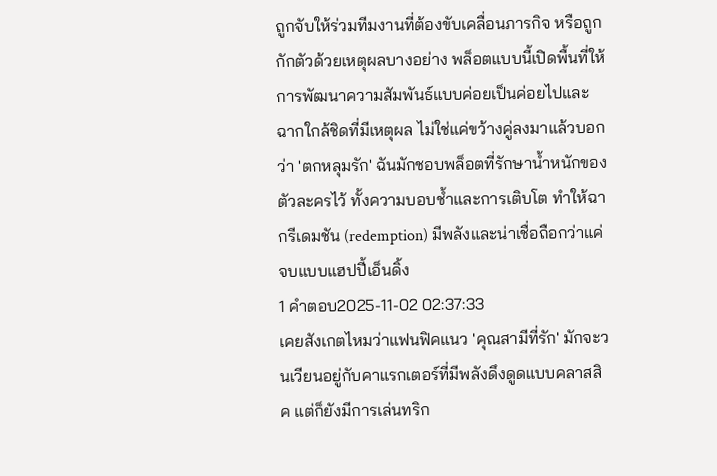ถูกจับให้ร่วมทีมงานที่ต้องขับเคลื่อนภารกิจ หรือถูกกักตัวด้วยเหตุผลบางอย่าง พล็อตแบบนี้เปิดพื้นที่ให้การพัฒนาความสัมพันธ์แบบค่อยเป็นค่อยไปและฉากใกล้ชิดที่มีเหตุผล ไม่ใช่แค่ขว้างคู่ลงมาแล้วบอกว่า 'ตกหลุมรัก' ฉันมักชอบพล็อตที่รักษาน้ำหนักของตัวละครไว้ ทั้งความบอบช้ำและการเติบโต ทำให้ฉากรีเดมชัน (redemption) มีพลังและน่าเชื่อถือกว่าแค่จบแบบแฮปปี้เอ็นดิ้ง
1 คำตอบ2025-11-02 02:37:33
เคยสังเกตไหมว่าแฟนฟิคแนว 'คุณสามีที่รัก' มักจะวนเวียนอยู่กับคาแรกเตอร์ที่มีพลังดึงดูดแบบคลาสสิค แต่ก็ยังมีการเล่นทริก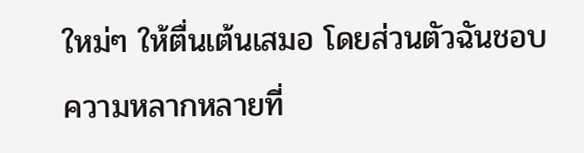ใหม่ๆ ให้ตื่นเต้นเสมอ โดยส่วนตัวฉันชอบความหลากหลายที่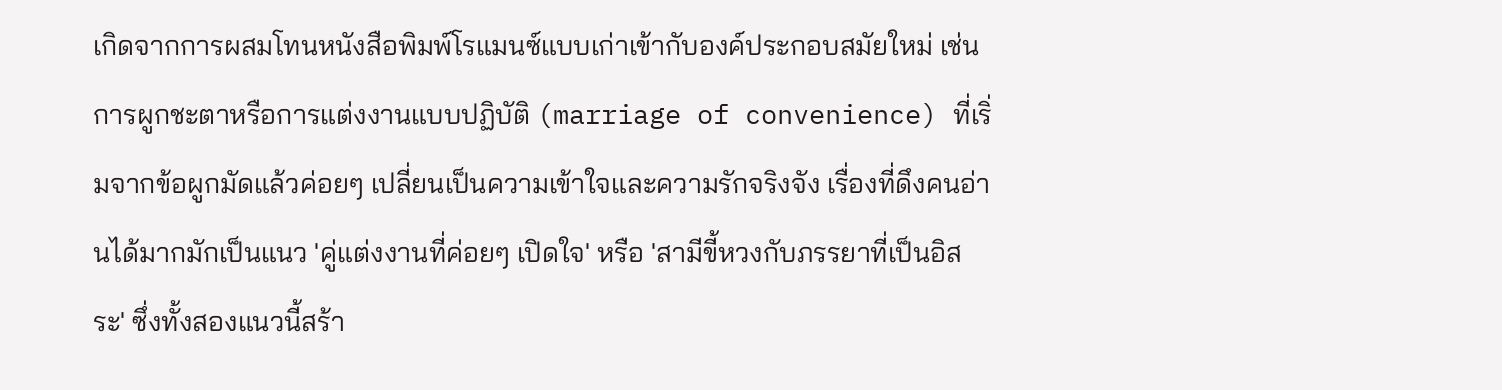เกิดจากการผสมโทนหนังสือพิมพ์โรแมนซ์แบบเก่าเข้ากับองค์ประกอบสมัยใหม่ เช่น การผูกชะตาหรือการแต่งงานแบบปฏิบัติ (marriage of convenience) ที่เริ่มจากข้อผูกมัดแล้วค่อยๆ เปลี่ยนเป็นความเข้าใจและความรักจริงจัง เรื่องที่ดึงคนอ่านได้มากมักเป็นแนว 'คู่แต่งงานที่ค่อยๆ เปิดใจ' หรือ 'สามีขี้หวงกับภรรยาที่เป็นอิสระ' ซึ่งทั้งสองแนวนี้สร้า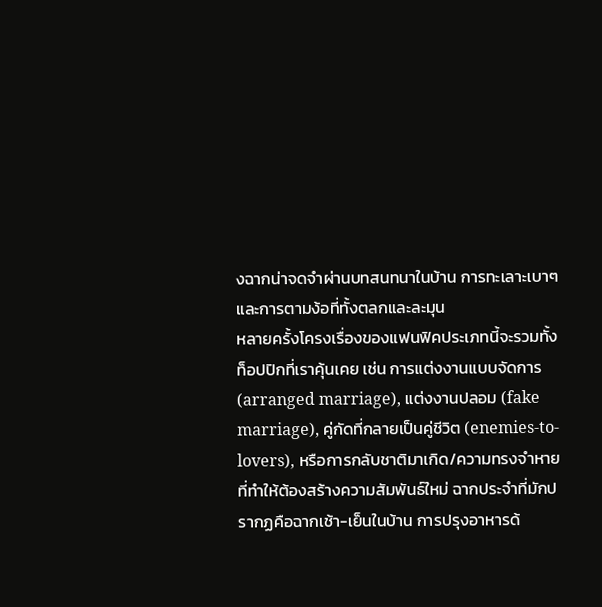งฉากน่าจดจำผ่านบทสนทนาในบ้าน การทะเลาะเบาๆ และการตามง้อที่ทั้งตลกและละมุน
หลายครั้งโครงเรื่องของแฟนฟิคประเภทนี้จะรวมทั้งท็อปปิกที่เราคุ้นเคย เช่น การแต่งงานแบบจัดการ (arranged marriage), แต่งงานปลอม (fake marriage), คู่กัดที่กลายเป็นคู่ชีวิต (enemies-to-lovers), หรือการกลับชาติมาเกิด/ความทรงจำหายที่ทำให้ต้องสร้างความสัมพันธ์ใหม่ ฉากประจำที่มักปรากฏคือฉากเช้า-เย็นในบ้าน การปรุงอาหารด้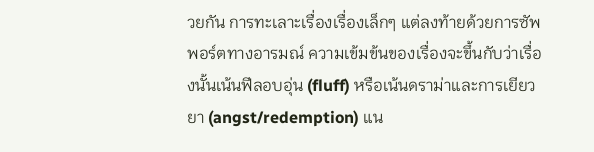วยกัน การทะเลาะเรื่องเรื่องเล็กๆ แต่ลงท้ายด้วยการซัพพอร์ตทางอารมณ์ ความเข้มข้นของเรื่องจะขึ้นกับว่าเรื่องนั้นเน้นฟีลอบอุ่น (fluff) หรือเน้นดราม่าและการเยียวยา (angst/redemption) แน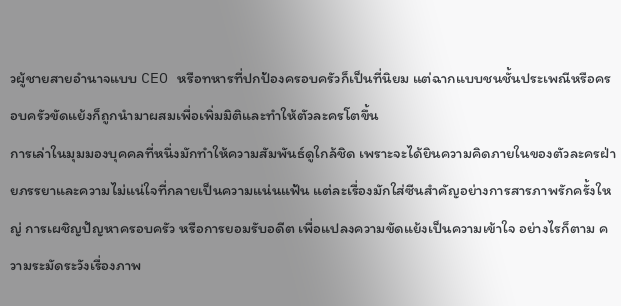วผู้ชายสายอำนาจแบบ CEO หรือทหารที่ปกป้องครอบครัวก็เป็นที่นิยม แต่ฉากแบบชนชั้นประเพณีหรือครอบครัวขัดแย้งก็ถูกนำมาผสมเพื่อเพิ่มมิติและทำให้ตัวละครโตขึ้น
การเล่าในมุมมองบุคคลที่หนึ่งมักทำให้ความสัมพันธ์ดูใกล้ชิด เพราะจะได้ยินความคิดภายในของตัวละครฝ่ายภรรยาและความไม่แน่ใจที่กลายเป็นความแน่นแฟ้น แต่ละเรื่องมักใส่ซีนสำคัญอย่างการสารภาพรักครั้งใหญ่ การเผชิญปัญหาครอบครัว หรือการยอมรับอดีต เพื่อแปลงความขัดแย้งเป็นความเข้าใจ อย่างไรก็ตาม ความระมัดระวังเรื่องภาพ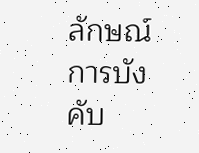ลักษณ์การบังคับ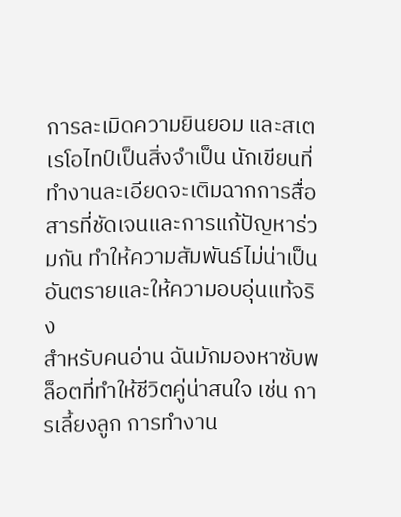การละเมิดความยินยอม และสเตเรโอไทป์เป็นสิ่งจำเป็น นักเขียนที่ทำงานละเอียดจะเติมฉากการสื่อสารที่ชัดเจนและการแก้ปัญหาร่วมกัน ทำให้ความสัมพันธ์ไม่น่าเป็นอันตรายและให้ความอบอุ่นแท้จริง
สำหรับคนอ่าน ฉันมักมองหาซับพล็อตที่ทำให้ชีวิตคู่น่าสนใจ เช่น การเลี้ยงลูก การทำงาน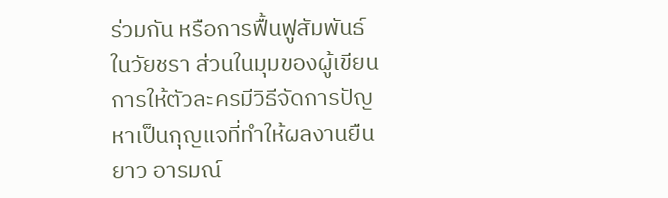ร่วมกัน หรือการฟื้นฟูสัมพันธ์ในวัยชรา ส่วนในมุมของผู้เขียน การให้ตัวละครมีวิธีจัดการปัญหาเป็นกุญแจที่ทำให้ผลงานยืนยาว อารมณ์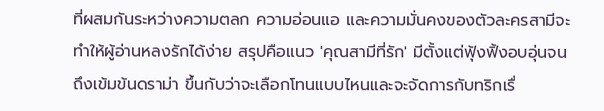ที่ผสมกันระหว่างความตลก ความอ่อนแอ และความมั่นคงของตัวละครสามีจะทำให้ผู้อ่านหลงรักได้ง่าย สรุปคือแนว 'คุณสามีที่รัก' มีตั้งแต่ฟุ้งฟิ้งอบอุ่นจนถึงเข้มข้นดราม่า ขึ้นกับว่าจะเลือกโทนแบบไหนและจะจัดการกับทริกเรื่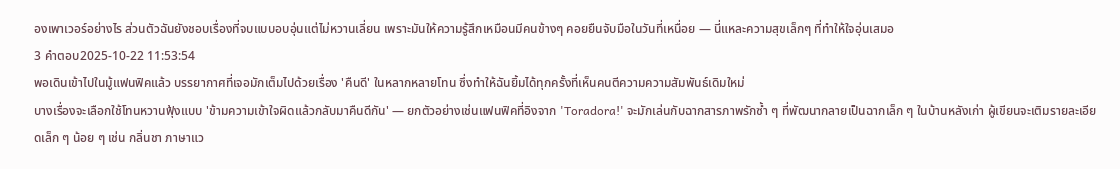องเพาเวอร์อย่างไร ส่วนตัวฉันยังชอบเรื่องที่จบแบบอบอุ่นแต่ไม่หวานเลี่ยน เพราะมันให้ความรู้สึกเหมือนมีคนข้างๆ คอยยืนจับมือในวันที่เหนื่อย — นี่แหละความสุขเล็กๆ ที่ทำให้ใจอุ่นเสมอ
3 คำตอบ2025-10-22 11:53:54
พอเดินเข้าไปในมู้แฟนฟิคแล้ว บรรยากาศที่เจอมักเต็มไปด้วยเรื่อง 'คืนดี' ในหลากหลายโทน ซึ่งทำให้ฉันยิ้มได้ทุกครั้งที่เห็นคนตีความความสัมพันธ์เดิมใหม่
บางเรื่องจะเลือกใช้โทนหวานฟุ้งแบบ 'ข้ามความเข้าใจผิดแล้วกลับมาคืนดีกัน' — ยกตัวอย่างเช่นแฟนฟิคที่อิงจาก 'Toradora!' จะมักเล่นกับฉากสารภาพรักซ้ำ ๆ ที่พัฒนากลายเป็นฉากเล็ก ๆ ในบ้านหลังเก่า ผู้เขียนจะเติมรายละเอียดเล็ก ๆ น้อย ๆ เช่น กลิ่นชา ภาษาแว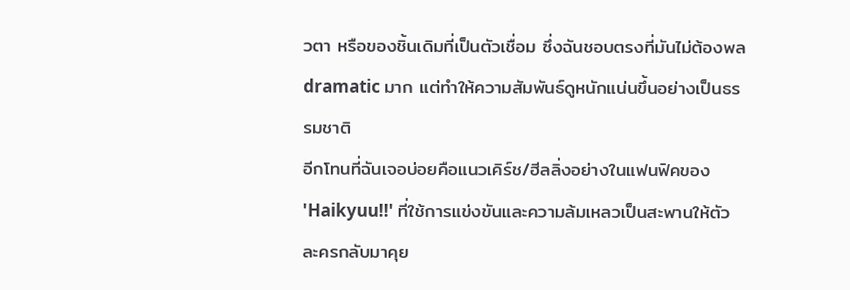วตา หรือของชิ้นเดิมที่เป็นตัวเชื่อม ซึ่งฉันชอบตรงที่มันไม่ต้องพล dramatic มาก แต่ทำให้ความสัมพันธ์ดูหนักแน่นขึ้นอย่างเป็นธรรมชาติ
อีกโทนที่ฉันเจอบ่อยคือแนวเคิร์ช/ฮีลลิ่งอย่างในแฟนฟิคของ 'Haikyuu!!' ที่ใช้การแข่งขันและความล้มเหลวเป็นสะพานให้ตัวละครกลับมาคุย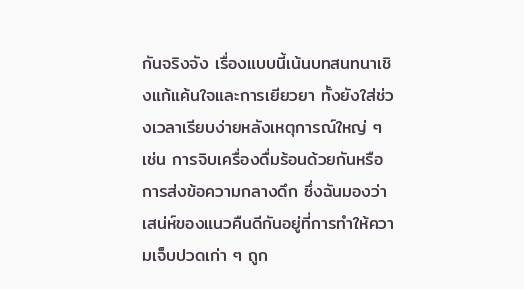กันจริงจัง เรื่องแบบนี้เน้นบทสนทนาเชิงแก้แค้นใจและการเยียวยา ทั้งยังใส่ช่วงเวลาเรียบง่ายหลังเหตุการณ์ใหญ่ ๆ เช่น การจิบเครื่องดื่มร้อนด้วยกันหรือการส่งข้อความกลางดึก ซึ่งฉันมองว่าเสน่ห์ของแนวคืนดีกันอยู่ที่การทำให้ความเจ็บปวดเก่า ๆ ถูก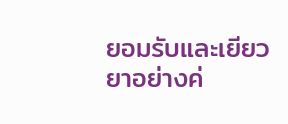ยอมรับและเยียวยาอย่างค่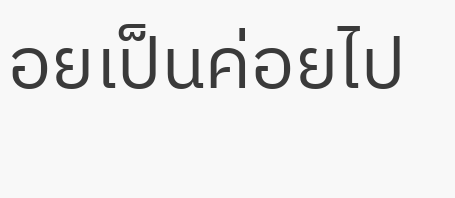อยเป็นค่อยไป